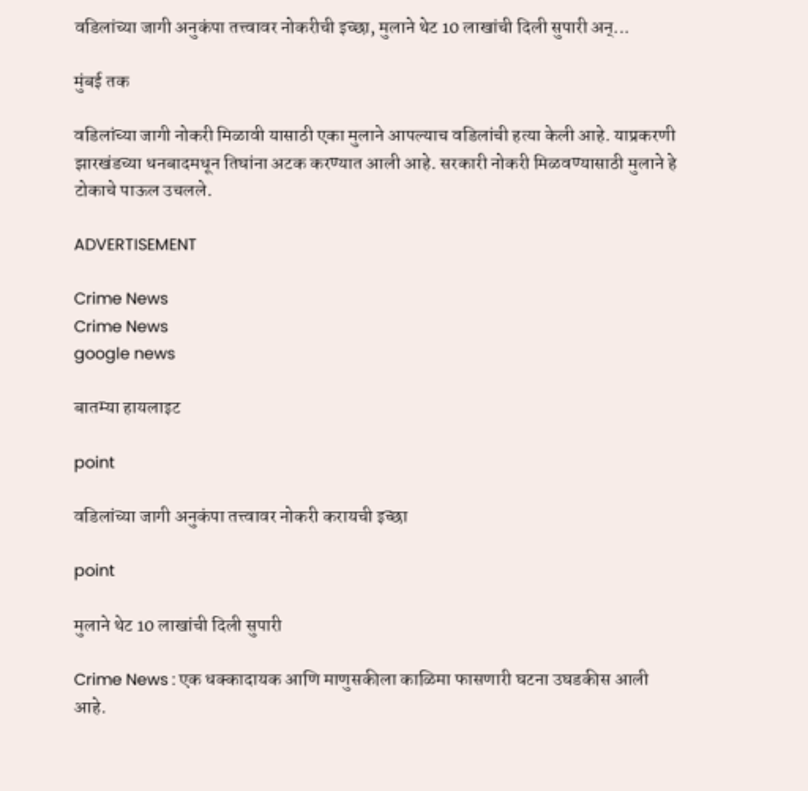वडिलांच्या जागी अनुकंपा तत्त्वावर नोकरीची इच्छा, मुलाने थेट 10 लाखांची दिली सुपारी अन्...

मुंबई तक

वडिलांच्या जागी नोकरी मिळावी यासाठी एका मुलाने आपल्याच वडिलांची हत्या केली आहे. याप्रकरणी झारखंडच्या धनबादमधून तिघांना अटक करण्यात आली आहे. सरकारी नोकरी मिळवण्यासाठी मुलाने हे टोकाचे पाऊल उचलले.

ADVERTISEMENT

Crime News
Crime News
google news

बातम्या हायलाइट

point

वडिलांच्या जागी अनुकंपा तत्त्वावर नोकरी करायची इच्छा

point

मुलाने थेट 10 लाखांची दिली सुपारी

Crime News : एक धक्कादायक आणि माणुसकीला काळिमा फासणारी घटना उघडकीस आली आहे.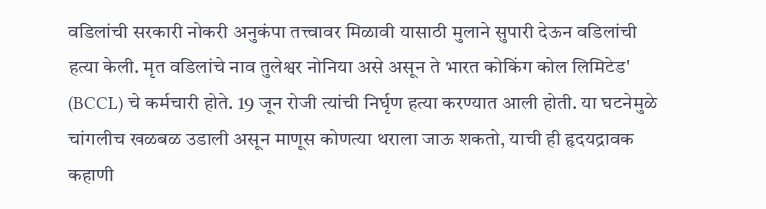वडिलांची सरकारी नोकरी अनुकंपा तत्त्वावर मिळावी यासाठी मुलाने सुपारी देऊन वडिलांची हत्या केली. मृत वडिलांचे नाव तुलेश्वर नोनिया असे असून ते भारत कोकिंग कोल लिमिटेड' (BCCL) चे कर्मचारी होते. 19 जून रोजी त्यांची निर्घृण हत्या करण्यात आली होती. या घटनेमुळे चांगलीच खळबळ उडाली असून माणूस कोणत्या थराला जाऊ शकतो, याची ही हृदयद्रावक कहाणी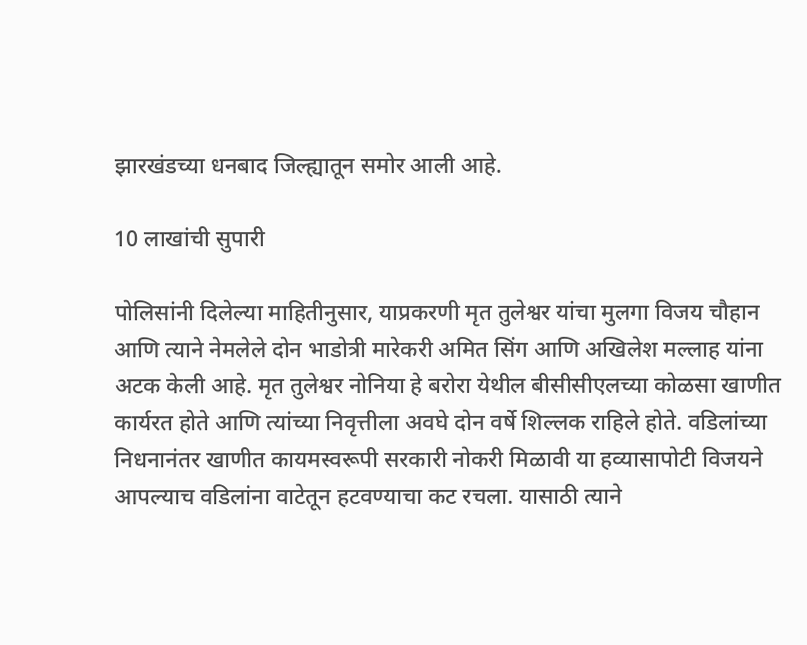झारखंडच्या धनबाद जिल्ह्यातून समोर आली आहे.

10 लाखांची सुपारी

पोलिसांनी दिलेल्या माहितीनुसार, याप्रकरणी मृत तुलेश्वर यांचा मुलगा विजय चौहान आणि त्याने नेमलेले दोन भाडोत्री मारेकरी अमित सिंग आणि अखिलेश मल्लाह यांना अटक केली आहे. मृत तुलेश्वर नोनिया हे बरोरा येथील बीसीसीएलच्या कोळसा खाणीत कार्यरत होते आणि त्यांच्या निवृत्तीला अवघे दोन वर्षे शिल्लक राहिले होते. वडिलांच्या निधनानंतर खाणीत कायमस्वरूपी सरकारी नोकरी मिळावी या हव्यासापोटी विजयने आपल्याच वडिलांना वाटेतून हटवण्याचा कट रचला. यासाठी त्याने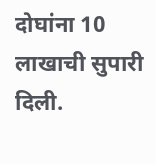दोघांना 10 लाखाची सुपारी दिली.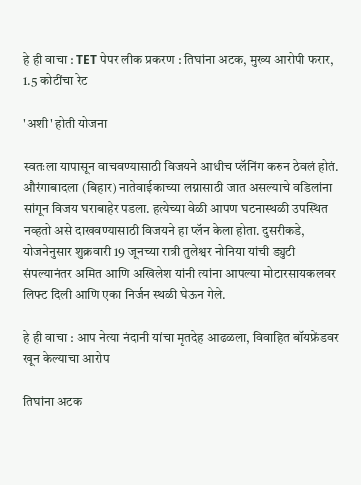हे ही वाचा : TET पेपर लीक प्रकरण : तिघांना अटक, मुख्य आरोपी फरार, 1.5 कोटींचा रेट

'अशी' होती योजना

स्वतःला यापासून वाचवण्यासाठी विजयने आधीच प्ल‌ॅनिंग करुन ठेवलं होतं. औरंगाबादला (बिहार) नातेवाईकाच्या लग्नासाठी जात असल्याचे वडिलांना सांगून विजय घराबाहेर पडला. हत्येच्या वेळी आपण घटनास्थळी उपस्थित नव्हतो असे दाखवण्यासाठी विजयने हा प्लॅन केला होता. दुसरीकडे, योजनेनुसार शुक्रवारी 19 जूनच्या रात्री तुलेश्वर नोनिया यांची ड्युटी संपल्यानंतर अमित आणि अखिलेश यांनी त्यांना आपल्या मोटारसायकलवर लिफ्ट दिली आणि एका निर्जन स्थळी घेऊन गेले.

हे ही वाचा : आप नेत्या नंदानी यांचा मृतदेह आढळला, विवाहित बॉयफ्रेंडवर खून केल्याचा आरोप

तिघांना अटक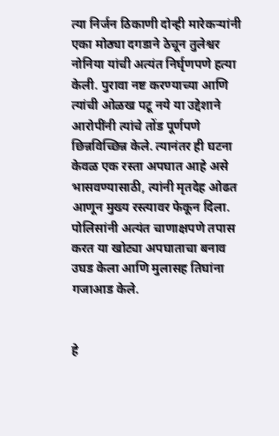त्या निर्जन ठिकाणी दोन्ही मारेकऱ्यांनी एका मोठ्या दगडाने ठेचून तुलेश्वर नोनिया यांची अत्यंत निर्घृणपणे हत्या केली. पुरावा नष्ट करण्याच्या आणि त्यांची ओळख पटू नये या उद्देशाने आरोपींनी त्यांचे तोंड पूर्णपणे छिन्नविच्छिन्न केले. त्यानंतर ही घटना केवळ एक रस्ता अपघात आहे असे भासवण्यासाठी, त्यांनी मृतदेह ओढत आणून मुख्य रस्त्यावर फेकून दिला. पोलिसांनी अत्यंत चाणाक्षपणे तपास करत या खोट्या अपघाताचा बनाव उघड केला आणि मुलासह तिघांना गजाआड केले.


हे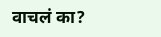वाचलं का?